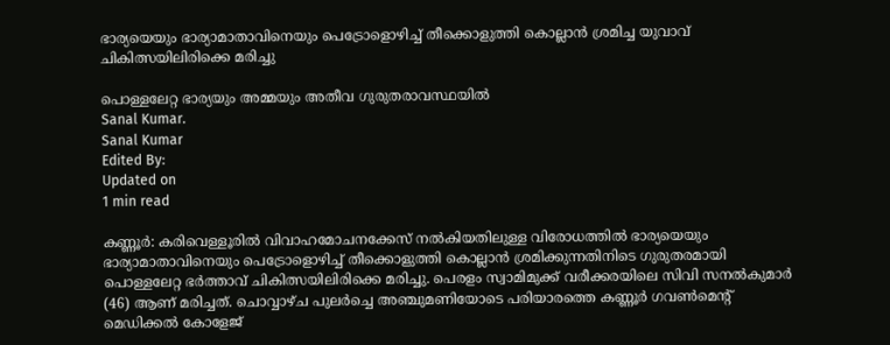ഭാര്യയെയും ഭാര്യാമാതാവിനെയും പെട്രോളൊഴിച്ച് തീക്കൊളുത്തി കൊല്ലാൻ ശ്രമിച്ച യുവാവ് ചികിത്സയിലിരിക്കെ മരിച്ചു

പൊള്ളലേറ്റ ഭാര്യയും അമ്മയും അതീവ ഗുരുതരാവസ്ഥയിൽ
Sanal Kumar.
Sanal Kumar
Edited By:
Updated on
1 min read

കണ്ണൂർ: കരിവെള്ളൂരിൽ വിവാഹമോചനക്കേസ് നൽകിയതിലുള്ള വിരോധത്തിൽ ഭാര്യയെയും ഭാര്യാമാതാവിനെയും പെട്രോളൊഴിച്ച് തീക്കൊളുത്തി കൊല്ലാൻ ശ്രമിക്കുന്നതിനിടെ ഗുരുതരമായി പൊള്ളലേറ്റ ഭർത്താവ് ചികിത്സയിലിരിക്കെ മരിച്ചു. പെരളം സ്വാമിമുക്ക് വരീക്കരയിലെ സിവി സനൽകുമാർ (46) ആണ് മരിച്ചത്. ചൊവ്വാഴ്ച പുലർച്ചെ അഞ്ചുമണിയോടെ പരിയാരത്തെ കണ്ണൂർ ഗവൺമെന്റ് മെഡിക്കൽ കോളേജ്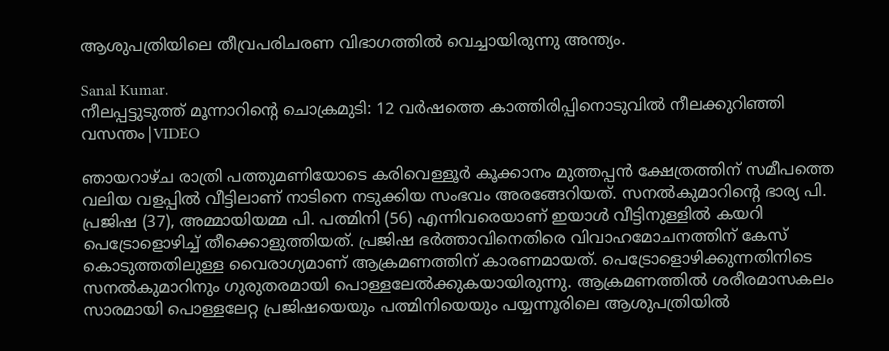ആശുപത്രിയിലെ തീവ്രപരിചരണ വിഭാഗത്തിൽ വെച്ചായിരുന്നു അന്ത്യം.

Sanal Kumar.
നീലപ്പട്ടുടുത്ത് മൂന്നാറിന്റെ ചൊക്രമുടി: 12 വർഷത്തെ കാത്തിരിപ്പിനൊടുവിൽ നീലക്കുറിഞ്ഞി വസന്തം|VIDEO

ഞായറാഴ്ച രാത്രി പത്തുമണിയോടെ കരിവെള്ളൂർ കൂക്കാനം മുത്തപ്പൻ ക്ഷേത്രത്തിന് സമീപത്തെ വലിയ വളപ്പിൽ വീട്ടിലാണ് നാടിനെ നടുക്കിയ സംഭവം അരങ്ങേറിയത്. സനൽകുമാറിന്റെ ഭാര്യ പി. പ്രജിഷ (37), അമ്മായിയമ്മ പി. പത്മിനി (56) എന്നിവരെയാണ് ഇയാൾ വീട്ടിനുള്ളിൽ കയറി പെട്രോളൊഴിച്ച് തീക്കൊളുത്തിയത്. പ്രജിഷ ഭർത്താവിനെതിരെ വിവാഹമോചനത്തിന് കേസ് കൊടുത്തതിലുള്ള വൈരാഗ്യമാണ് ആക്രമണത്തിന് കാരണമായത്. പെട്രോളൊഴിക്കുന്നതിനിടെ സനൽകുമാറിനും ഗുരുതരമായി പൊള്ളലേൽക്കുകയായിരുന്നു. ആക്രമണത്തിൽ ശരീരമാസകലം സാരമായി പൊള്ളലേറ്റ പ്രജിഷയെയും പത്മിനിയെയും പയ്യന്നൂരിലെ ആശുപത്രിയിൽ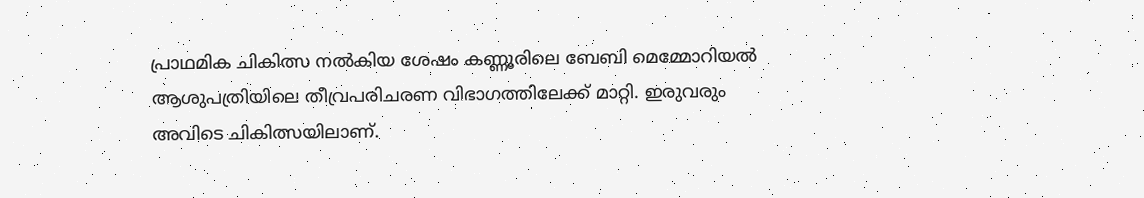പ്രാഥമിക ചികിത്സ നൽകിയ ശേഷം കണ്ണൂരിലെ ബേബി മെമ്മോറിയൽ ആശുപത്രിയിലെ തീവ്രപരിചരണ വിഭാഗത്തിലേക്ക് മാറ്റി. ഇരുവരും അവിടെ ചികിത്സയിലാണ്.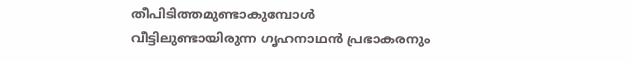തീപിടിത്തമുണ്ടാകുമ്പോൾ വീട്ടിലുണ്ടായിരുന്ന ഗൃഹനാഥൻ പ്രഭാകരനും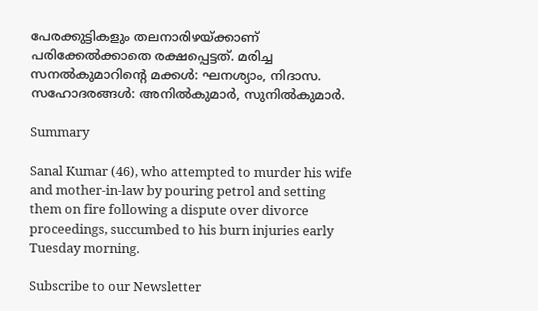പേരക്കുട്ടികളും തലനാരിഴയ്ക്കാണ് പരിക്കേൽക്കാതെ രക്ഷപ്പെട്ടത്. മരിച്ച സനൽകുമാറിന്റെ മക്കൾ: ഘനശ്യാം, നിദാസ. സഹോദരങ്ങൾ: അനിൽകുമാർ, സുനിൽകുമാർ.

Summary

Sanal Kumar (46), who attempted to murder his wife and mother-in-law by pouring petrol and setting them on fire following a dispute over divorce proceedings, succumbed to his burn injuries early Tuesday morning.

Subscribe to our Newsletter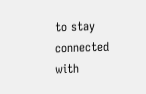to stay connected with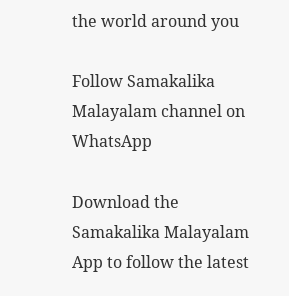the world around you

Follow Samakalika Malayalam channel on WhatsApp

Download the Samakalika Malayalam App to follow the latest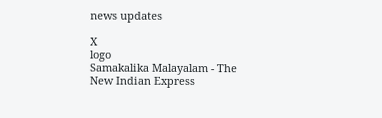news updates

X
logo
Samakalika Malayalam - The New Indian Express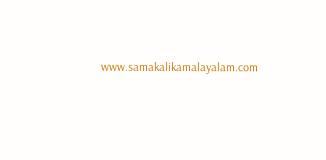www.samakalikamalayalam.com